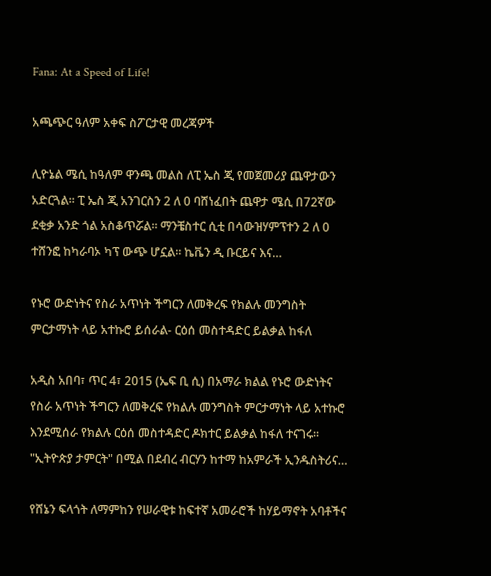Fana: At a Speed of Life!

አጫጭር ዓለም አቀፍ ስፖርታዊ መረጃዎች

ሊዮኔል ሜሲ ከዓለም ዋንጫ መልስ ለፒ ኤስ ጂ የመጀመሪያ ጨዋታውን አድርጓል፡፡ ፒ ኤስ ጂ አንገርስን 2 ለ 0 ባሸነፈበት ጨዋታ ሜሲ በ72ኛው ደቂቃ አንድ ጎል አስቆጥሯል፡፡ ማንቼስተር ሲቲ በሳውዝሃምፕተን 2 ለ 0 ተሸንፎ ከካራባኦ ካፕ ውጭ ሆኗል፡፡ ኬቬን ዲ ቡርይና እና…

የኑሮ ውድነትና የስራ አጥነት ችግርን ለመቅረፍ የክልሉ መንግስት ምርታማነት ላይ አተኩሮ ይሰራል- ርዕሰ መስተዳድር ይልቃል ከፋለ

አዲስ አበባ፣ ጥር 4፣ 2015 (ኤፍ ቢ ሲ) በአማራ ክልል የኑሮ ውድነትና የስራ አጥነት ችግርን ለመቅረፍ የክልሉ መንግስት ምርታማነት ላይ አተኩሮ እንደሚሰራ የክልሉ ርዕሰ መስተዳድር ዶክተር ይልቃል ከፋለ ተናገሩ፡፡ "ኢትዮጵያ ታምርት" በሚል በደብረ ብርሃን ከተማ ከአምራች ኢንዱስትሪና…

የሸኔን ፍላጎት ለማምከን የሠራዊቱ ከፍተኛ አመራሮች ከሃይማኖት አባቶችና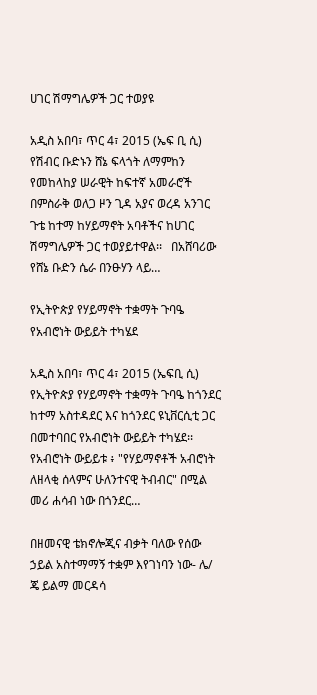ሀገር ሽማግሌዎች ጋር ተወያዩ

አዲስ አበባ፣ ጥር 4፣ 2015 (ኤፍ ቢ ሲ) የሽብር ቡድኑን ሸኔ ፍላጎት ለማምከን የመከላከያ ሠራዊት ከፍተኛ አመራሮች በምስራቅ ወለጋ ዞን ጊዳ አያና ወረዳ አንገር ጉቴ ከተማ ከሃይማኖት አባቶችና ከሀገር ሽማግሌዎች ጋር ተወያይተዋል፡፡   በአሸባሪው የሸኔ ቡድን ሴራ በንፁሃን ላይ…

የኢትዮጵያ የሃይማኖት ተቋማት ጉባዔ የአብሮነት ውይይት ተካሄደ

አዲስ አበባ፣ ጥር 4፣ 2015 (ኤፍቢ ሲ) የኢትዮጵያ የሃይማኖት ተቋማት ጉባዔ ከጎንደር ከተማ አስተዳደር እና ከጎንደር ዩኒቨርሲቲ ጋር በመተባበር የአብሮነት ውይይት ተካሄደ፡፡ የአብሮነት ውይይቱ ፥ "የሃይማኖቶች አብሮነት ለዘላቂ ሰላምና ሁለንተናዊ ትብብር" በሚል መሪ ሐሳብ ነው በጎንደር…

በዘመናዊ ቴክኖሎጂና ብቃት ባለው የሰው ኃይል አስተማማኝ ተቋም እየገነባን ነው- ሌ/ ጄ ይልማ መርዳሳ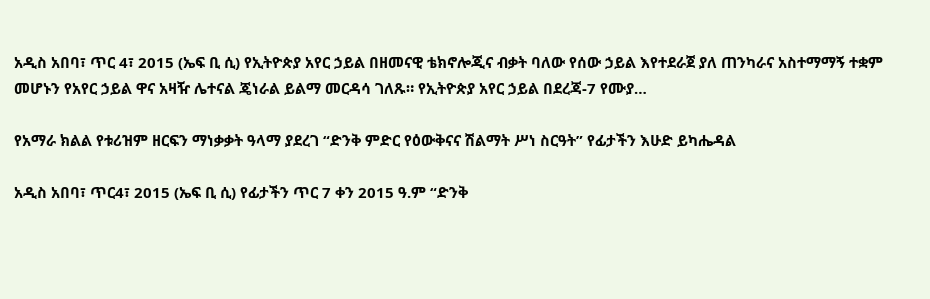አዲስ አበባ፣ ጥር 4፣ 2015 (ኤፍ ቢ ሲ) የኢትዮጵያ አየር ኃይል በዘመናዊ ቴክኖሎጂና ብቃት ባለው የሰው ኃይል እየተደራጀ ያለ ጠንካራና አስተማማኝ ተቋም መሆኑን የአየር ኃይል ዋና አዛዥ ሌተናል ጄነራል ይልማ መርዳሳ ገለጹ። የኢትዮጵያ አየር ኃይል በደረጃ-7 የሙያ…

የአማራ ክልል የቱሪዝም ዘርፍን ማነቃቃት ዓላማ ያደረገ “ድንቅ ምድር የዕውቅናና ሽልማት ሥነ ስርዓት” የፊታችን እሁድ ይካሔዳል

አዲስ አበባ፣ ጥር4፣ 2015 (ኤፍ ቢ ሲ) የፊታችን ጥር 7 ቀን 2015 ዓ.ም “ድንቅ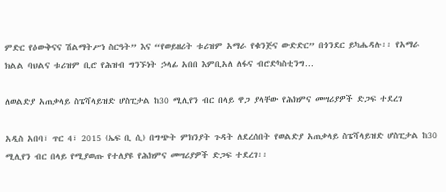ምድር የዕውቅናና ሽልማትሥነ ስርዓት” እና “የወይዘሪት ቱሪዝም አማራ የቁንጅና ውድድር” በጎንደር ይካሔዳሉ፡፡ የአማራ ክልል ባህልና ቱሪዝም ቢሮ የሕዝብ ግንኙነት ኃላፊ አበበ እምቢአለ ለፋና ብሮድካስቲንግ…

ለወልድያ አጠቃላይ ስፔሻላይዝድ ሆስፒታል ከ30 ሚሊየን ብር በላይ ዋጋ ያላቸው የሕክምና መሣሪያዎች ድጋፍ ተደረገ

አዲስ አበባ፣ ጥር 4፣ 2015 (ኤፍ ቢ ሲ) በግጭት ምክንያት ጉዳት ለደረሰበት የወልድያ አጠቃላይ ስፔሻላይዝድ ሆስፒታል ከ30 ሚሊየን ብር በላይ የሚያወጡ የተለያዩ የሕክምና መሣሪያዎች ድጋፍ ተደረገ፡፡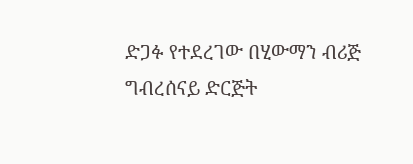ድጋፉ የተደረገው በሂውማን ብሪጅ ግብረሰናይ ድርጅት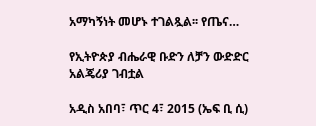አማካኝነት መሆኑ ተገልጿል፡፡ የጤና…

የኢትዮጵያ ብሔራዊ ቡድን ለቻን ውድድር አልጄሪያ ገብቷል

አዲስ አበባ፣ ጥር 4፣ 2015 (ኤፍ ቢ ሲ)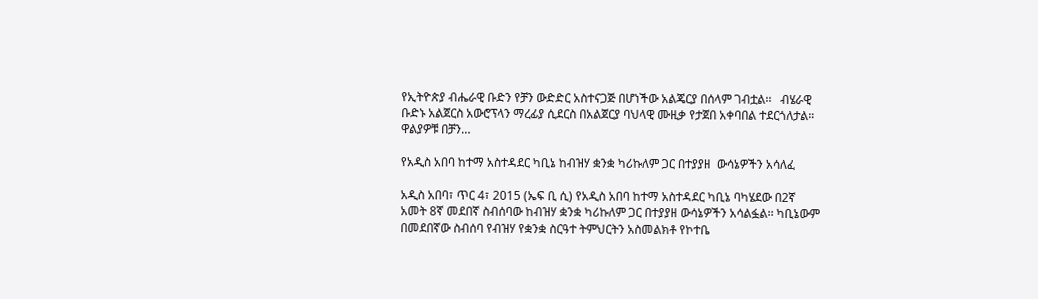የኢትዮጵያ ብሔራዊ ቡድን የቻን ውድድር አስተናጋጅ በሆነችው አልጄርያ በሰላም ገብቷል፡፡   ብሄራዊ ቡድኑ አልጀርስ አውሮፕላን ማረፊያ ሲደርስ በአልጀርያ ባህላዊ ሙዚቃ የታጀበ አቀባበል ተደርጎለታል።   ዋልያዎቹ በቻን…

የአዲስ አበባ ከተማ አስተዳደር ካቢኔ ከብዝሃ ቋንቋ ካሪኩለም ጋር በተያያዘ  ውሳኔዎችን አሳለፈ

አዲስ አበባ፣ ጥር 4፣ 2015 (ኤፍ ቢ ሲ) የአዲስ አበባ ከተማ አስተዳደር ካቢኔ ባካሄደው በ2ኛ አመት 8ኛ መደበኛ ስብሰባው ከብዝሃ ቋንቋ ካሪኩለም ጋር በተያያዘ ውሳኔዎችን አሳልፏል፡፡ ካቢኔውም በመደበኛው ስብሰባ የብዝሃ የቋንቋ ስርዓተ ትምህርትን አስመልክቶ የኮተቤ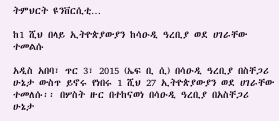ትምህርት ዩንቨርሲቲ…

ከ1 ሺህ በላይ ኢትዮጵያውያን ከሳዑዲ ዓረቢያ ወደ ሀገራቸው ተመልሱ

አዲስ አበባ፣ ጥር 3፣ 2015 (ኤፍ ቢ ሲ) በሳዑዲ ዓረቢያ በስቸጋሪ ሁኔታ ውስጥ ይኖሩ የነበሩ 1 ሺህ 27 ኢትዮጵያውያን ወደ ሀገራቸው ተመለሱ፡፡ በሦስት ዙር በተከናወነ በሳዑዲ ዓረቢያ በአስቸጋሪ ሁኔታ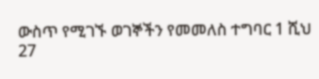ውስጥ የሚገኙ ወገኞችን የመመለስ ተግባር 1 ሺህ 27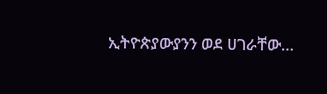ኢትዮጵያውያንን ወደ ሀገራቸው…